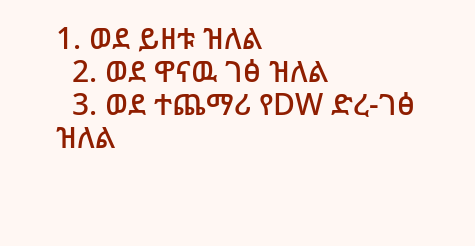1. ወደ ይዘቱ ዝለል
  2. ወደ ዋናዉ ገፅ ዝለል
  3. ወደ ተጨማሪ የDW ድረ-ገፅ ዝለል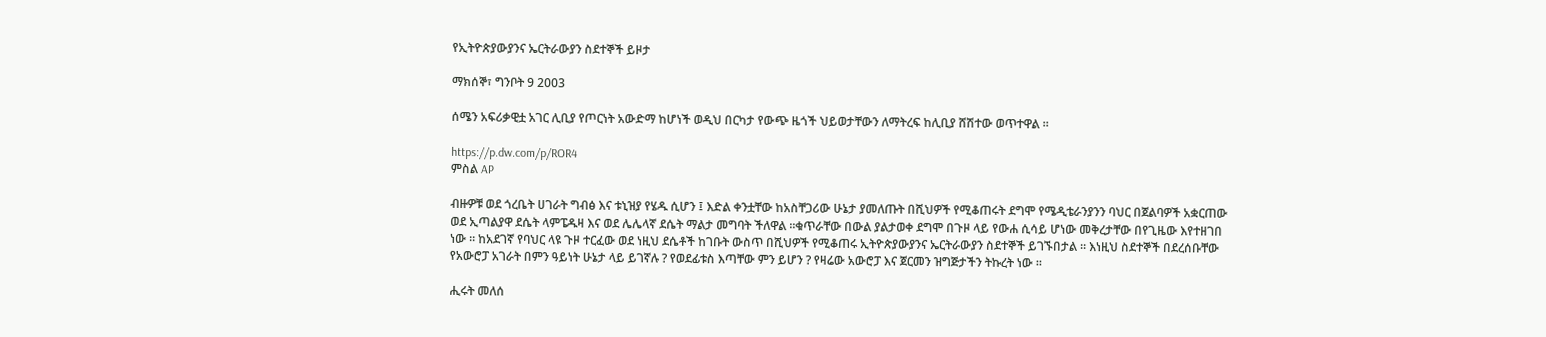የኢትዮጵያውያንና ኤርትራውያን ስደተኞች ይዞታ

ማክሰኞ፣ ግንቦት 9 2003

ሰሜን አፍሪቃዊቷ አገር ሊቢያ የጦርነት አውድማ ከሆነች ወዲህ በርካታ የውጭ ዜጎች ህይወታቸውን ለማትረፍ ከሊቢያ ሸሽተው ወጥተዋል ።

https://p.dw.com/p/ROR4
ምስል AP

ብዙዎቹ ወደ ጎረቤት ሀገራት ግብፅ እና ቱኒዝያ የሄዱ ሲሆን ፤ እድል ቀንቷቸው ከአስቸጋሪው ሁኔታ ያመለጡት በሺህዎች የሚቆጠሩት ደግሞ የሜዲቴራንያንን ባህር በጀልባዎች አቋርጠው ወደ ኢጣልያዋ ደሴት ላምፔዱዛ እና ወደ ሌሌላኛ ደሴት ማልታ መግባት ችለዋል ።ቁጥራቸው በውል ያልታወቀ ደግሞ በጉዞ ላይ የውሐ ሲሳይ ሆነው መቅረታቸው በየጊዜው እየተዘገበ ነው ። ከአደገኛ የባህር ላዩ ጉዞ ተርፈው ወደ ነዚህ ደሴቶች ከገቡት ውስጥ በሺህዎች የሚቆጠሩ ኢትዮጵያውያንና ኤርትራውያን ስደተኞች ይገኙበታል ። እነዚህ ስደተኞች በደረሰቡቸው የአውሮፓ አገራት በምን ዓይነት ሁኔታ ላይ ይገኛሉ ? የወደፊቱስ እጣቸው ምን ይሆን ? የዛሬው አውሮፓ እና ጀርመን ዝግጅታችን ትኩረት ነው ።

ሒሩት መለሰ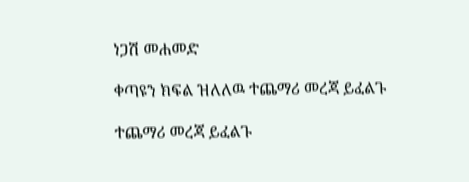ነጋሽ መሐመድ

ቀጣዩን ክፍል ዝለለዉ ተጨማሪ መረጃ ይፈልጉ

ተጨማሪ መረጃ ይፈልጉ